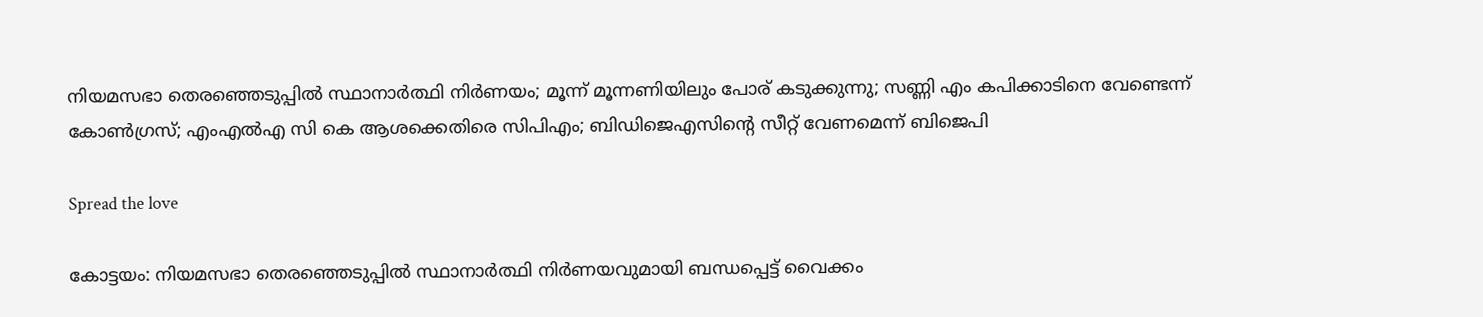നിയമസഭാ തെരഞ്ഞെടുപ്പില്‍ സ്ഥാനാർത്ഥി നിർണയം; മൂന്ന് മൂന്നണിയിലും പോര് കടുക്കുന്നു; സണ്ണി എം കപിക്കാടിനെ വേണ്ടെന്ന് കോണ്‍ഗ്രസ്; എംഎല്‍എ സി കെ ആശക്കെതിരെ സിപിഎം; ബിഡിജെഎസിന്‍റെ സീറ്റ് വേണമെന്ന് ബിജെപി

Spread the love

കോട്ടയം: നിയമസഭാ തെരഞ്ഞെടുപ്പില്‍ സ്ഥാനാർത്ഥി നിർണയവുമായി ബന്ധപ്പെട്ട് വൈക്കം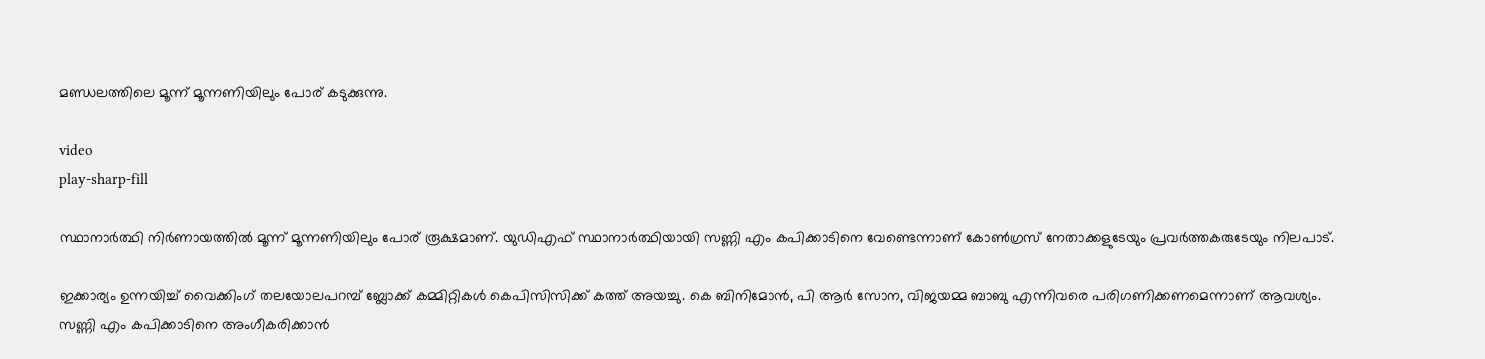മണ്ഡലത്തിലെ മൂന്ന് മൂന്നണിയിലും പോര് കടുക്കുന്നു.

video
play-sharp-fill

സ്ഥാനാർത്ഥി നിർണായത്തില്‍ മൂന്ന് മൂന്നണിയിലും പോര് രൂക്ഷമാണ്. യുഡിഎഫ് സ്ഥാനാർത്ഥിയായി സണ്ണി എം കപിക്കാടിനെ വേണ്ടെന്നാണ് കോണ്‍ഗ്രസ് നേതാക്കളുടേയും പ്രവർത്തകരുടേയും നിലപാട്.

ഇക്കാര്യം ഉന്നയിച്ച്‌ വൈക്കിംഗ് തലയോലപറമ്പ് ബ്ലോക്ക് കമ്മിറ്റികള്‍ കെപിസിസിക്ക് കത്ത് അയച്ചു. കെ ബിനിമോൻ, പി ആർ സോന, വിജയമ്മ ബാബു എന്നിവരെ പരിഗണിക്കണമെന്നാണ് ആവശ്യം. സണ്ണി എം കപിക്കാടിനെ അംഗീകരിക്കാൻ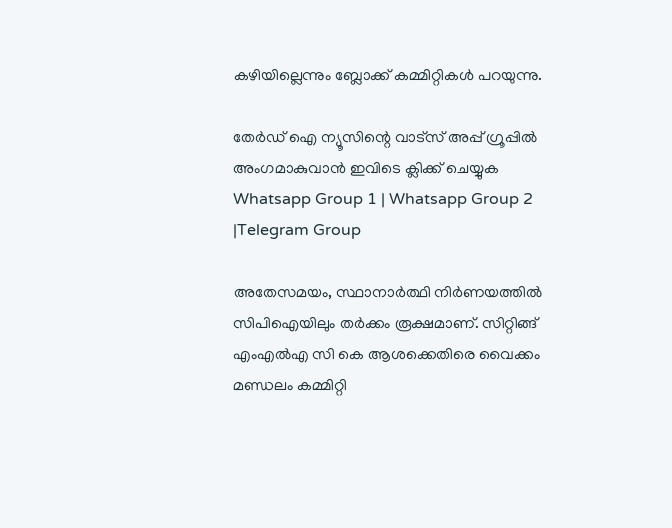കഴിയില്ലെന്നും ബ്ലോക്ക് കമ്മിറ്റികള്‍ പറയുന്നു.

തേർഡ് ഐ ന്യൂസിന്റെ വാട്സ് അപ്പ് ഗ്രൂപ്പിൽ അംഗമാകുവാൻ ഇവിടെ ക്ലിക്ക് ചെയ്യുക
Whatsapp Group 1 | Whatsapp Group 2 |Telegram Group

അതേസമയം, സ്ഥാനാർത്ഥി നിർണയത്തില്‍ സിപിഐയിലും തർക്കം രൂക്ഷമാണ്. സിറ്റിങ്ങ് എംഎല്‍എ സി കെ ആശക്കെതിരെ വൈക്കം മണ്ഡലം കമ്മിറ്റി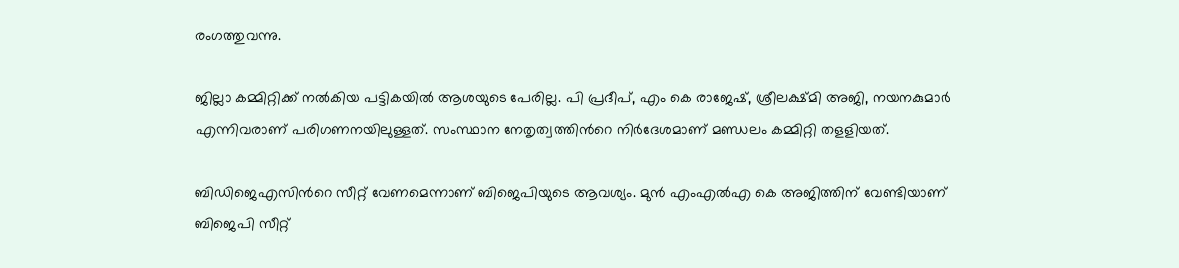രംഗത്തുവന്നു.

ജില്ലാ കമ്മിറ്റിക്ക് നല്‍കിയ പട്ടികയില്‍ ആശയുടെ പേരില്ല. പി പ്രദീപ്, എം കെ രാജേഷ്, ശ്രീലക്ഷ്മി അജി, നയനകുമാർ എന്നിവരാണ് പരിഗണനയിലുള്ളത്. സംസ്ഥാന നേതൃത്വത്തിന്‍റെ നിർദേശമാണ് മണ്ഡലം കമ്മിറ്റി തളളിയത്.

ബിഡിജെഎസിന്‍റെ സീറ്റ് വേണമെന്നാണ് ബിജെപിയുടെ ആവശ്യം. മുൻ എംഎല്‍എ കെ അജിത്തിന് വേണ്ടിയാണ് ബിജെപി സീറ്റ്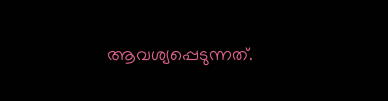ആവശ്യപ്പെടുന്നത്.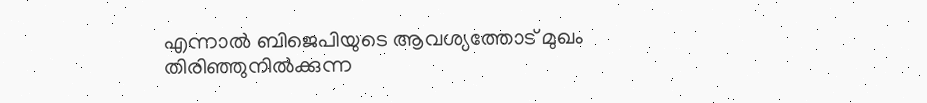എന്നാല്‍ ബിജെപിയുടെ ആവശ്യത്തോട് മുഖം തിരിഞ്ഞുനില്‍ക്കുന്ന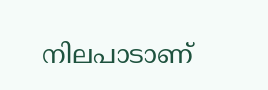നിലപാടാണ്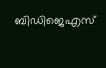ബിഡിജെഎസ്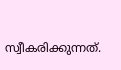സ്വീകരിക്കുന്നത്.